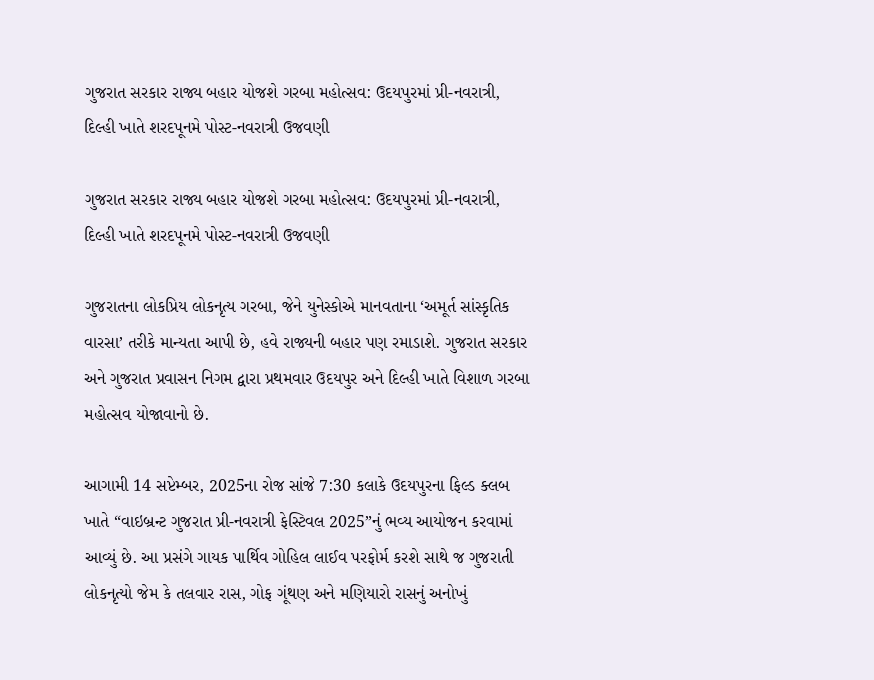ગુજરાત સરકાર રાજ્ય બહાર યોજશે ગરબા મહોત્સવ: ઉદયપુરમાં પ્રી-નવરાત્રી, દિલ્હી ખાતે શરદપૂનમે પોસ્ટ-નવરાત્રી ઉજવણી

ગુજરાત સરકાર રાજ્ય બહાર યોજશે ગરબા મહોત્સવ: ઉદયપુરમાં પ્રી-નવરાત્રી, દિલ્હી ખાતે શરદપૂનમે પોસ્ટ-નવરાત્રી ઉજવણી

ગુજરાતના લોકપ્રિય લોકનૃત્ય ગરબા, જેને યુનેસ્કોએ માનવતાના ‘અમૂર્ત સાંસ્કૃતિક વારસા’ તરીકે માન્યતા આપી છે, હવે રાજ્યની બહાર પણ રમાડાશે. ગુજરાત સરકાર અને ગુજરાત પ્રવાસન નિગમ દ્વારા પ્રથમવાર ઉદયપુર અને દિલ્હી ખાતે વિશાળ ગરબા મહોત્સવ યોજાવાનો છે.

આગામી 14 સપ્ટેમ્બર, 2025ના રોજ સાંજે 7:30 કલાકે ઉદયપુરના ફિલ્ડ ક્લબ ખાતે “વાઇબ્રન્ટ ગુજરાત પ્રી-નવરાત્રી ફેસ્ટિવલ 2025”નું ભવ્ય આયોજન કરવામાં આવ્યું છે. આ પ્રસંગે ગાયક પાર્થિવ ગોહિલ લાઈવ પરફોર્મ કરશે સાથે જ ગુજરાતી લોકનૃત્યો જેમ કે તલવાર રાસ, ગોફ ગૂંથણ અને મણિયારો રાસનું અનોખું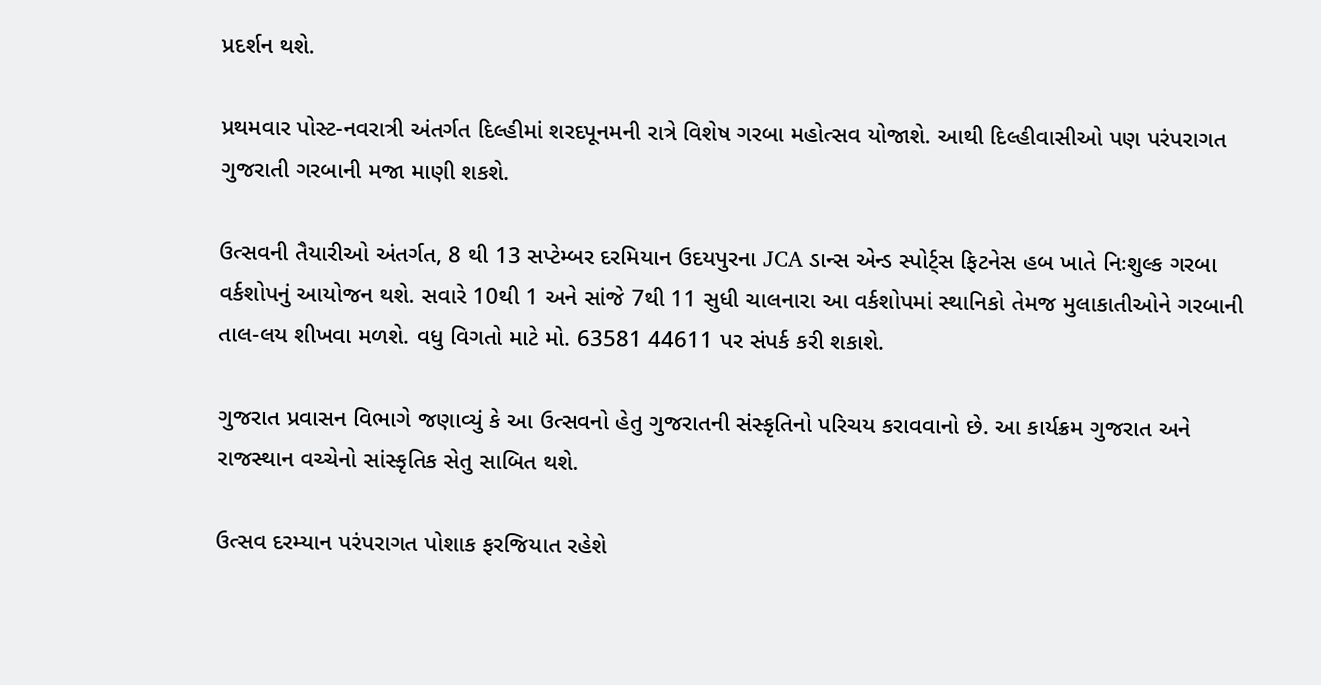પ્રદર્શન થશે.

પ્રથમવાર પોસ્ટ-નવરાત્રી અંતર્ગત દિલ્હીમાં શરદપૂનમની રાત્રે વિશેષ ગરબા મહોત્સવ યોજાશે. આથી દિલ્હીવાસીઓ પણ પરંપરાગત ગુજરાતી ગરબાની મજા માણી શકશે.

ઉત્સવની તૈયારીઓ અંતર્ગત, 8 થી 13 સપ્ટેમ્બર દરમિયાન ઉદયપુરના JCA ડાન્સ એન્ડ સ્પોર્ટ્સ ફિટનેસ હબ ખાતે નિઃશુલ્ક ગરબા વર્કશોપનું આયોજન થશે. સવારે 10થી 1 અને સાંજે 7થી 11 સુધી ચાલનારા આ વર્કશોપમાં સ્થાનિકો તેમજ મુલાકાતીઓને ગરબાની તાલ-લય શીખવા મળશે. વધુ વિગતો માટે મો. 63581 44611 પર સંપર્ક કરી શકાશે.

ગુજરાત પ્રવાસન વિભાગે જણાવ્યું કે આ ઉત્સવનો હેતુ ગુજરાતની સંસ્કૃતિનો પરિચય કરાવવાનો છે. આ કાર્યક્રમ ગુજરાત અને રાજસ્થાન વચ્ચેનો સાંસ્કૃતિક સેતુ સાબિત થશે.

ઉત્સવ દરમ્યાન પરંપરાગત પોશાક ફરજિયાત રહેશે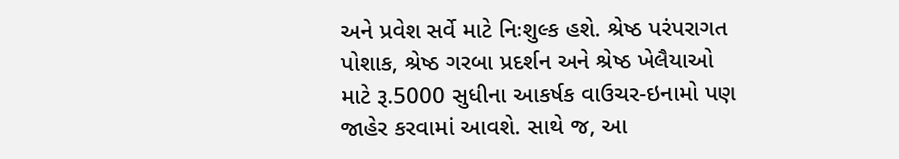અને પ્રવેશ સર્વે માટે નિઃશુલ્ક હશે. શ્રેષ્ઠ પરંપરાગત પોશાક, શ્રેષ્ઠ ગરબા પ્રદર્શન અને શ્રેષ્ઠ ખેલૈયાઓ માટે રૂ.5000 સુધીના આકર્ષક વાઉચર-ઇનામો પણ જાહેર કરવામાં આવશે. સાથે જ, આ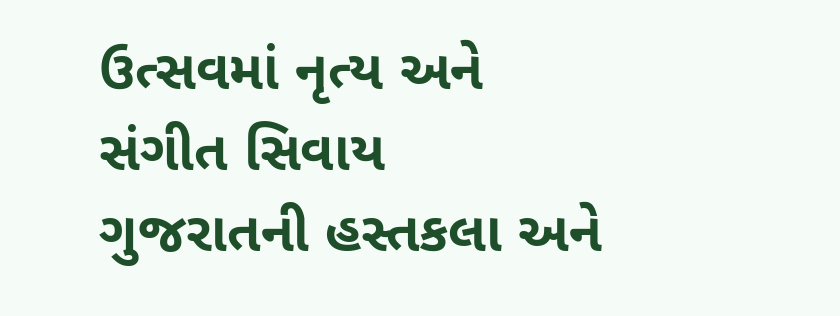ઉત્સવમાં નૃત્ય અને સંગીત સિવાય ગુજરાતની હસ્તકલા અને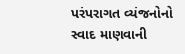પરંપરાગત વ્યંજનોનો સ્વાદ માણવાની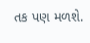તક પણ મળશે.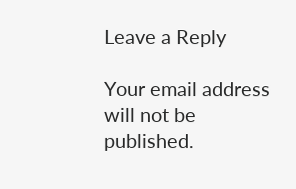Leave a Reply

Your email address will not be published.